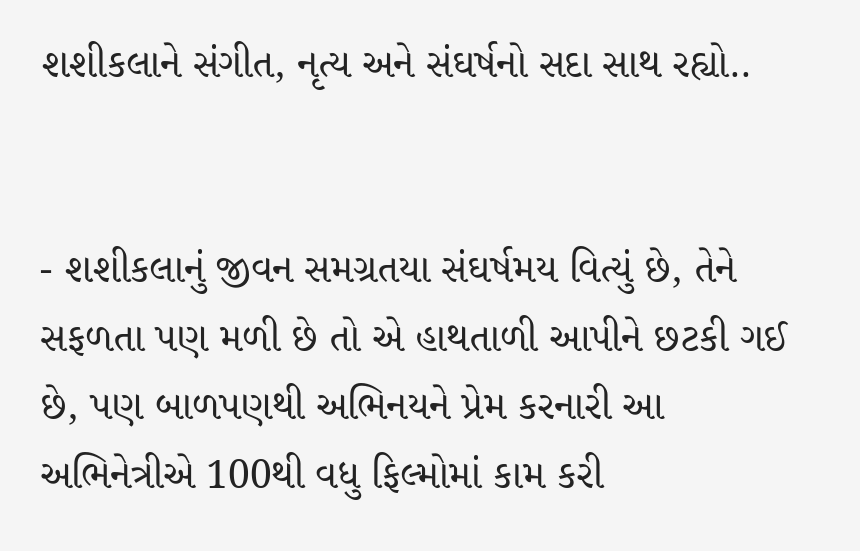શશીકલાને સંગીત, નૃત્ય અને સંઘર્ષનો સદા સાથ રહ્યો..


- શશીકલાનું જીવન સમગ્રતયા સંઘર્ષમય વિત્યું છે, તેને સફળતા પણ મળી છે તો એ હાથતાળી આપીને છટકી ગઈ છે, પણ બાળપણથી અભિનયને પ્રેમ કરનારી આ અભિનેત્રીએ 100થી વધુ ફિલ્મોમાં કામ કરી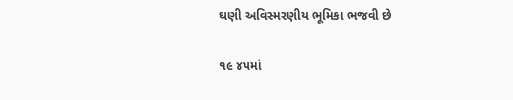ઘણી અવિસ્મરણીય ભૂમિકા ભજવી છે

૧૯ ૪૫માં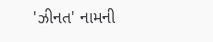'ઝીનત' નામની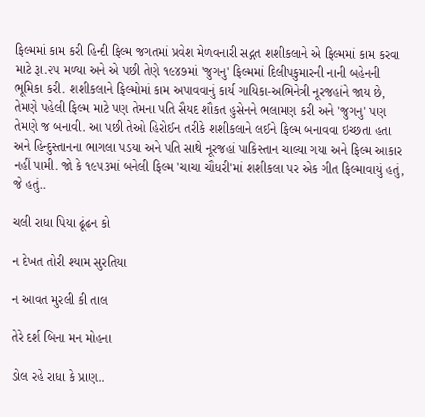ફિલ્મમાં કામ કરી હિન્દી ફિલ્મ જગતમાં પ્રવેશ મેળવનારી સદ્ગત શશીકલાને એ ફિલ્મમાં કામ કરવા માટે રૂા.૨૫ મળ્યા અને એ પછી તેણે ૧૯૪૭માં 'જુગનુ' ફિલ્મમાં દિલીપકુમારની નાની બહેનની ભૂમિકા કરી. શશીકલાને ફિલ્મોમાં કામ અપાવવાનું કાર્ય ગાયિકા-અભિનેત્રી નૂરજહાંને જાય છે, તેમણે પહેલી ફિલ્મ માટે પણ તેમના પતિ સૈયદ શૌકત હુસેનને ભલામણ કરી અને 'જુગનુ' પણ તેમણે જ બનાવી. આ પછી તેઓ હિરોઈન તરીકે શશીકલાને લઈને ફિલ્મ બનાવવા ઇચ્છતા હતા અને હિન્દુસ્તાનના ભાગલા પડયા અને પતિ સાથે નૂરજહાં પાકિસ્તાન ચાલ્યા ગયા અને ફિલ્મ આકાર નહીં પામી. જો કે ૧૯૫૩માં બનેલી ફિલ્મ 'ચાચા ચૌધરી'માં શશીકલા પર એક ગીત ફિલ્માવાયું હતું, જે હતું..

ચલી રાધા પિયા ઢૂંઢન કો

ન દેખત તોરી શ્યામ સુરતિયા

ન આવત મુરલી કી તાલ

તેરે દર્શ બિના મન મોહના

ડોલ રહે રાધા કે પ્રાણ..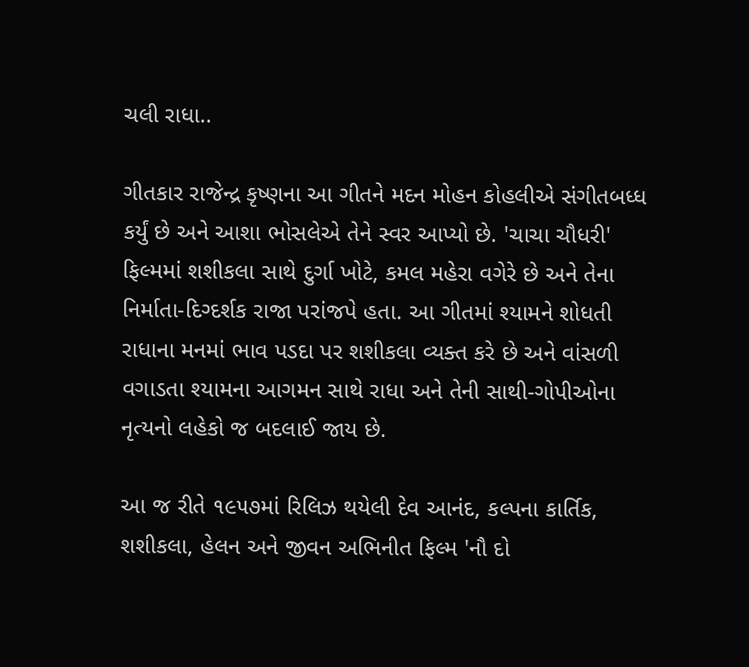ચલી રાધા..

ગીતકાર રાજેન્દ્ર કૃષ્ણના આ ગીતને મદન મોહન કોહલીએ સંગીતબધ્ધ કર્યું છે અને આશા ભોસલેએ તેને સ્વર આપ્યો છે. 'ચાચા ચૌધરી' ફિલ્મમાં શશીકલા સાથે દુર્ગા ખોટે, કમલ મહેરા વગેરે છે અને તેના નિર્માતા-દિગ્દર્શક રાજા પરાંજપે હતા. આ ગીતમાં શ્યામને શોધતી રાધાના મનમાં ભાવ પડદા પર શશીકલા વ્યક્ત કરે છે અને વાંસળી વગાડતા શ્યામના આગમન સાથે રાધા અને તેની સાથી-ગોપીઓના નૃત્યનો લહેકો જ બદલાઈ જાય છે.

આ જ રીતે ૧૯૫૭માં રિલિઝ થયેલી દેવ આનંદ, કલ્પના કાર્તિક, શશીકલા, હેલન અને જીવન અભિનીત ફિલ્મ 'નૌ દો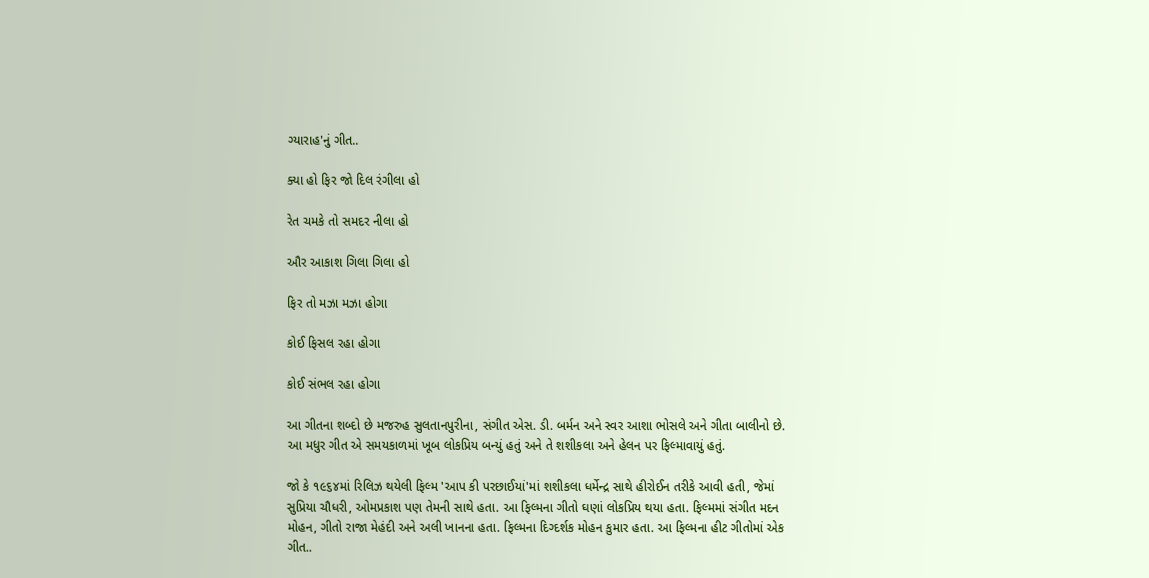ગ્યારાહ'નું ગીત..

ક્યા હો ફિર જો દિલ રંગીલા હો

રેત ચમકે તો સમદર નીલા હો

ઔર આકાશ ગિલા ગિલા હો

ફિર તો મઝા મઝા હોગા

કોઈ ફિસલ રહા હોગા

કોઈ સંભલ રહા હોગા

આ ગીતના શબ્દો છે મજરુહ સુલતાનપુરીના, સંગીત એસ. ડી. બર્મન અને સ્વર આશા ભોસલે અને ગીતા બાલીનો છે. આ મધુર ગીત એ સમયકાળમાં ખૂબ લોકપ્રિય બન્યું હતું અને તે શશીકલા અને હેલન પર ફિલ્માવાયું હતું.

જો કે ૧૯૬૪માં રિલિઝ થયેલી ફિલ્મ 'આપ કી પરછાઈયાં'માં શશીકલા ધર્મેન્દ્ર સાથે હીરોઈન તરીકે આવી હતી, જેમાં સુપ્રિયા ચૌધરી, ઓમપ્રકાશ પણ તેમની સાથે હતા. આ ફિલ્મના ગીતો ઘણાં લોકપ્રિય થયા હતા. ફિલ્મમાં સંગીત મદન મોહન, ગીતો રાજા મેહંદી અને અલી ખાનના હતા. ફિલ્મના દિગ્દર્શક મોહન કુમાર હતા. આ ફિલ્મના હીટ ગીતોમાં એક ગીત..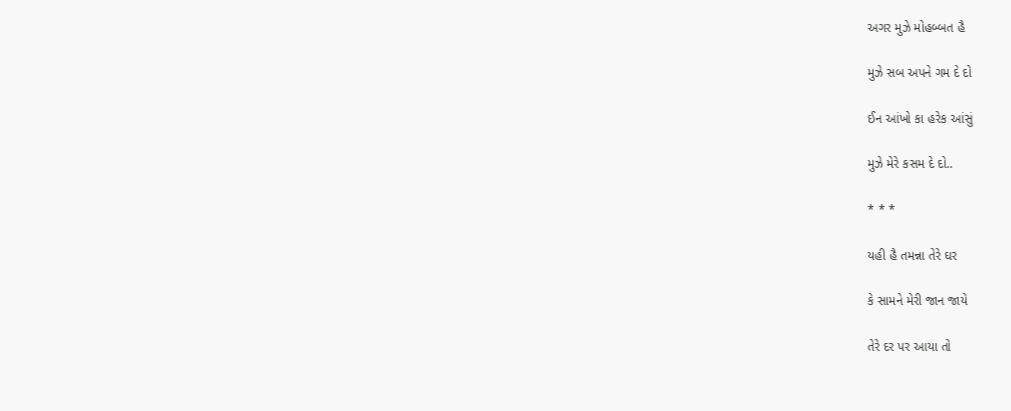અગર મુઝે મોહબ્બત હૈ

મુઝે સબ અપને ગમ દે દો

ઈન આંખો કા હરેક આંસું

મુઝે મેરે કસમ દે દો..

* * *

યહી હૈ તમન્ના તેરે ઘર

કે સામને મેરી જાન જાયે

તેરે દર પર આયા તો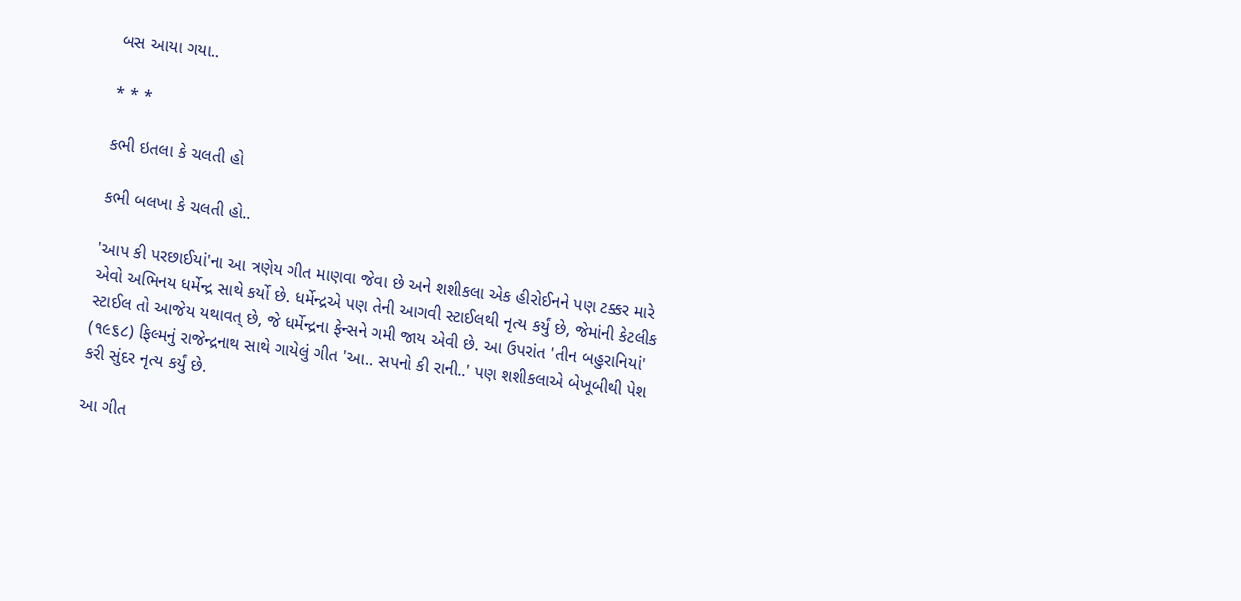બસ આયા ગયા..

* * *

કભી ઇતલા કે ચલતી હો

કભી બલખા કે ચલતી હો..

'આપ કી પરછાઈયાં'ના આ ત્રણેય ગીત માણવા જેવા છે અને શશીકલા એક હીરોઈનને પણ ટક્કર મારે એવો અભિનય ધર્મેન્દ્ર સાથે કર્યો છે. ધર્મેન્દ્રએ પણ તેની આગવી સ્ટાઈલથી નૃત્ય કર્યું છે, જેમાંની કેટલીક સ્ટાઈલ તો આજેય યથાવત્ છે, જે ધર્મેન્દ્રના ફેન્સને ગમી જાય એવી છે. આ ઉપરાંત 'તીન બહુરાનિયાં' (૧૯૬૮) ફિલ્મનું રાજેન્દ્રનાથ સાથે ગાયેલું ગીત 'આ.. સપનો કી રાની..' પણ શશીકલાએ બેખૂબીથી પેશ કરી સુંદર નૃત્ય કર્યું છે.

આ ગીત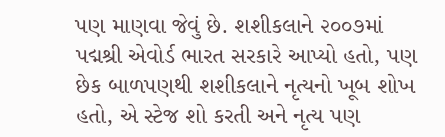પણ માણવા જેવું છે. શશીકલાને ૨૦૦૭માં પદ્મશ્રી એવોર્ડ ભારત સરકારે આપ્યો હતો, પણ છેક બાળપણથી શશીકલાને નૃત્યનો ખૂબ શોખ હતો, એ સ્ટેજ શો કરતી અને નૃત્ય પણ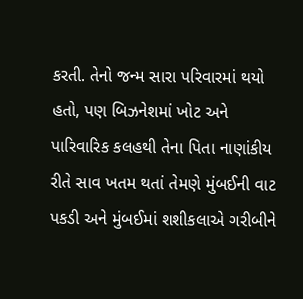કરતી. તેનો જન્મ સારા પરિવારમાં થયો હતો, પણ બિઝનેશમાં ખોટ અને પારિવારિક કલહથી તેના પિતા નાણાંકીય રીતે સાવ ખતમ થતાં તેમણે મુંબઈની વાટ પકડી અને મુંબઈમાં શશીકલાએ ગરીબીને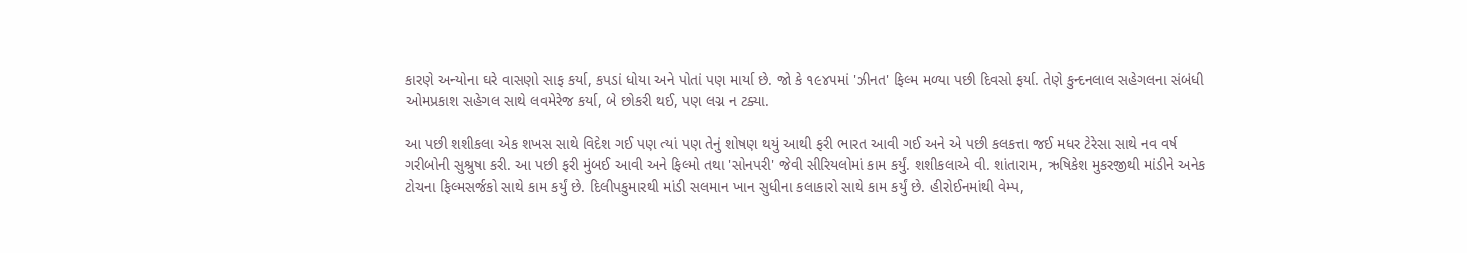કારણે અન્યોના ઘરે વાસણો સાફ કર્યા, કપડાં ધોયા અને પોતાં પણ માર્યા છે. જો કે ૧૯૪૫માં 'ઝીનત' ફિલ્મ મળ્યા પછી દિવસો ફર્યા. તેણે કુન્દનલાલ સહેગલના સંબંધી ઓમપ્રકાશ સહેગલ સાથે લવમેરેજ કર્યા, બે છોકરી થઈ, પણ લગ્ન ન ટક્યા.

આ પછી શશીકલા એક શખસ સાથે વિદેશ ગઈ પણ ત્યાં પણ તેનું શોષણ થયું આથી ફરી ભારત આવી ગઈ અને એ પછી કલકત્તા જઈ મધર ટેરેસા સાથે નવ વર્ષ ગરીબોની સુશ્રુષા કરી. આ પછી ફરી મુંબઈ આવી અને ફિલ્મો તથા 'સોનપરી' જેવી સીરિયલોમાં કામ કર્યું. શશીકલાએ વી. શાંતારામ, ઋષિકેશ મુકરજીથી માંડીને અનેક ટોચના ફિલ્મસર્જકો સાથે કામ કર્યું છે. દિલીપકુમારથી માંડી સલમાન ખાન સુધીના કલાકારો સાથે કામ કર્યું છે. હીરોઈનમાંથી વેમ્પ,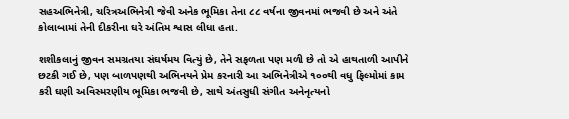સહઅભિનેત્રી, ચરિત્રઅભિનેત્રી જેવી અનેક ભૂમિકા તેના ૮૮ વર્ષના જીવનમાં ભજવી છે અને અંતે કોલાબામાં તેની દીકરીના ઘરે અંતિમ શ્વાસ લીધા હતા.

શશીકલાનું જીવન સમગ્રતયા સંઘર્ષમય વિત્યું છે, તેને સફળતા પણ મળી છે તો એ હાથતાળી આપીને છટકી ગઈ છે, પણ બાળપણથી અભિનયને પ્રેમ કરનારી આ અભિનેત્રીએ ૧૦૦થી વધુ ફિલ્મોમાં કામ કરી ઘણી અવિસ્મરણીય ભૂમિકા ભજવી છે, સાથે અંતસુધી સંગીત અનેનૃત્યનો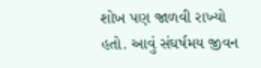શોખ પણ જાળવી રાખ્યો હતો. આવું સંઘર્ષમય જીવન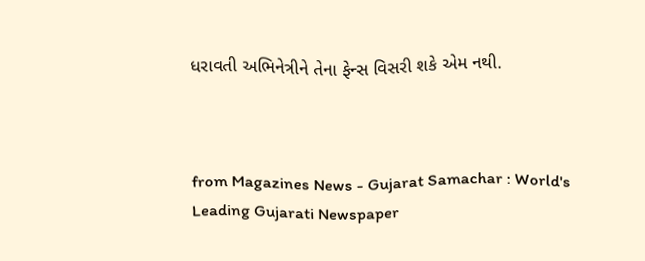ધરાવતી અભિનેત્રીને તેના ફેન્સ વિસરી શકે એમ નથી.



from Magazines News - Gujarat Samachar : World's Leading Gujarati Newspaper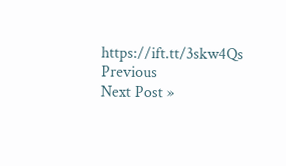https://ift.tt/3skw4Qs
Previous
Next Post »